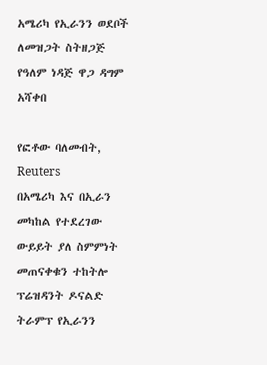አሜሪካ የኢራንን ወደቦች ለመዝጋት ስትዘጋጅ የዓለም ነዳጅ ዋጋ ዳግም አሻቀበ

የፎቶው ባለመብት, Reuters
በአሜሪካ እና በኢራን መካከል የተደረገው ውይይት ያለ ስምምነት መጠናቀቁን ተከትሎ ፕሬዝዳንት ዶናልድ ትራምፕ የኢራንን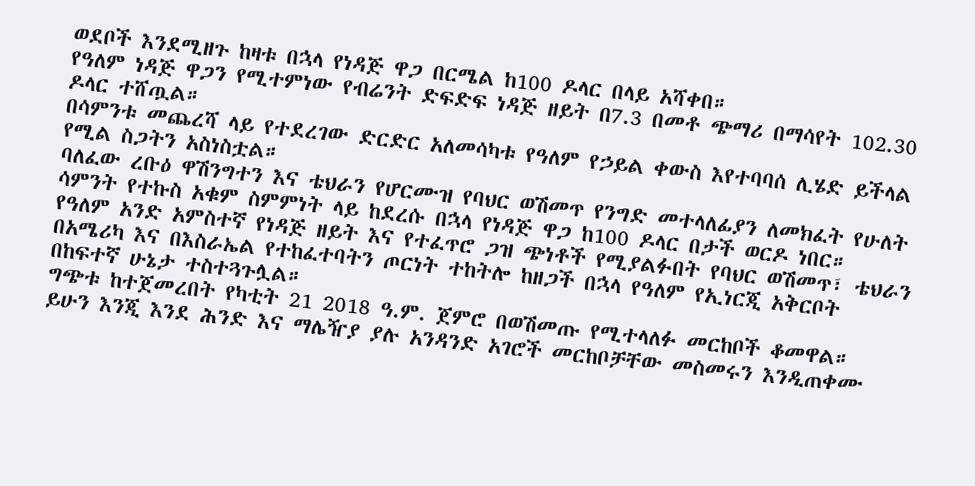ወደቦች እንደሚዘጉ ከዛቱ በኋላ የነዳጅ ዋጋ በርሜል ከ100 ዶላር በላይ አሻቀበ።
የዓለም ነዳጅ ዋጋን የሚተምነው የብሬንት ድፍድፍ ነዳጅ ዘይት በ7.3 በመቶ ጭማሪ በማሳየት 102.30 ዶላር ተሸጧል።
በሳምንቱ መጨረሻ ላይ የተደረገው ድርድር አለመሳካቱ የዓለም የኃይል ቀውስ እየተባባሰ ሊሄድ ይችላል የሚል ስጋትን አስነስቷል።
ባለፈው ረቡዕ ዋሽንግተን እና ቴህራን የሆርሙዝ የባህር ወሽመጥ የንግድ መተላለፊያን ለመክፈት የሁለት ሳምንት የተኩስ አቁም ስምምነት ላይ ከደረሱ በኋላ የነዳጅ ዋጋ ከ100 ዶላር በታች ወርዶ ነበር።
የዓለም አንድ አምስተኛ የነዳጅ ዘይት እና የተፈጥሮ ጋዝ ጭነቶች የሚያልፉበት የባህር ወሽመጥ፣ ቴህራን በአሜሪካ እና በእስራኤል የተከፈተባትን ጦርነት ተከትሎ ከዘጋች በኋላ የዓለም የኢነርጂ አቅርቦት በከፍተኛ ሁኔታ ተስተጓጉሏል።
ግጭቱ ከተጀመረበት የካቲት 21 2018 ዓ.ም. ጀምሮ በወሽመጡ የሚተላለፉ መርከቦች ቆመዋል።
ይሁን እንጂ እንደ ሕንድ እና ማሌዥያ ያሉ አንዳንድ አገሮች መርከቦቻቸው መስመሩን እንዲጠቀሙ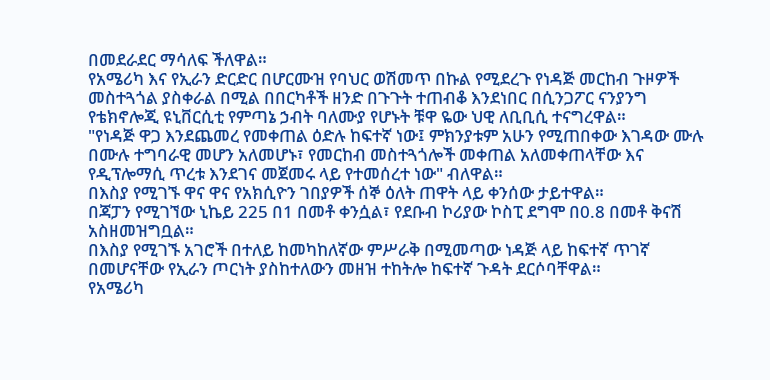በመደራደር ማሳለፍ ችለዋል።
የአሜሪካ እና የኢራን ድርድር በሆርሙዝ የባህር ወሽመጥ በኩል የሚደረጉ የነዳጅ መርከብ ጉዞዎች መስተጓጎል ያስቀራል በሚል በበርካቶች ዘንድ በጉጉት ተጠብቆ እንደነበር በሲንጋፖር ናንያንግ የቴክኖሎጂ ዩኒቨርሲቲ የምጣኔ ኃብት ባለሙያ የሆኑት ቹዋ ዬው ህዊ ለቢቢሲ ተናግረዋል።
"የነዳጅ ዋጋ እንደጨመረ የመቀጠል ዕድሉ ከፍተኛ ነው፤ ምክንያቱም አሁን የሚጠበቀው እገዳው ሙሉ በሙሉ ተግባራዊ መሆን አለመሆኑ፣ የመርከብ መስተጓጎሎች መቀጠል አለመቀጠላቸው እና የዲፕሎማሲ ጥረቱ እንደገና መጀመሩ ላይ የተመሰረተ ነው" ብለዋል።
በእስያ የሚገኙ ዋና ዋና የአክሲዮን ገበያዎች ሰኞ ዕለት ጠዋት ላይ ቀንሰው ታይተዋል።
በጃፓን የሚገኘው ኒኬይ 225 በ1 በመቶ ቀንሷል፣ የደቡብ ኮሪያው ኮስፒ ደግሞ በ0.8 በመቶ ቅናሽ አስዘመዝግቧል።
በእስያ የሚገኙ አገሮች በተለይ ከመካከለኛው ምሥራቅ በሚመጣው ነዳጅ ላይ ከፍተኛ ጥገኛ በመሆናቸው የኢራን ጦርነት ያስከተለውን መዘዝ ተከትሎ ከፍተኛ ጉዳት ደርሶባቸዋል።
የአሜሪካ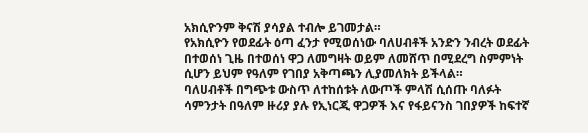አክሲዮንም ቅናሽ ያሳያል ተብሎ ይገመታል።
የአክሲዮን የወደፊት ዕጣ ፈንታ የሚወሰነው ባለሀብቶች አንድን ንብረት ወደፊት በተወሰነ ጊዜ በተወሰነ ዋጋ ለመግዛት ወይም ለመሸጥ በሚደረግ ስምምነት ሲሆን ይህም የዓለም የገበያ አቅጣጫን ሊያመለክት ይችላል።
ባለሀብቶች በግጭቱ ውስጥ ለተከሰቱት ለውጦች ምላሽ ሲሰጡ ባለፉት ሳምንታት በዓለም ዙሪያ ያሉ የኢነርጂ ዋጋዎች እና የፋይናንስ ገበያዎች ከፍተኛ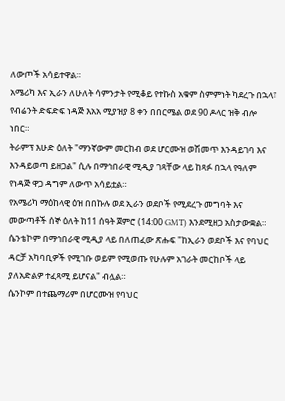ለውጦች አሳይተዋል።
አሜሪካ እና ኢራን ለሁለት ሳምንታት የሚቆይ የተኩስ አቁም ስምምነት ካደረጉ በኋላ፣ የብሬንት ድፍድፍ ነዳጅ እአአ ሚያዝያ 8 ቀን በበርሜል ወደ 90 ዶላር ዝቅ ብሎ ነበር።
ትራምፕ እሁድ ዕለት "ማንኛውም መርከብ ወደ ሆርሙዝ ወሽመጥ እንዳይገባ እና እንዳይወጣ ይዘጋል" ሲሉ በማኅበራዊ ሚዲያ ገጻቸው ላይ ከጻፉ በኋላ የዓለም የነዳጅ ዋጋ ዳግም ለውጥ አሳይቷል።
የአሜሪካ ማዕከላዊ ዕዝ በበኩሉ ወደ ኢራን ወደቦች የሚደረጉ መግባት እና መውጣቶች ሰኞ ዕለት ከ11 ሰዓት ጀምሮ (14:00 GMT) እንደሚዘጋ አስታውቋል።
ሴንቴኮም በማኅበራዊ ሚዲያ ላይ በለጠፈው ጽሑፍ "ከኢራን ወደቦች እና የባህር ዳርቻ አካባቢዎች የሚገቡ ወይም የሚወጡ የሁሉም አገራት መርከቦች ላይ ያለአድልዎ ተፈጻሚ ይሆናል" ብሏል።
ሴንኮም በተጨማሪም በሆርሙዝ የባህር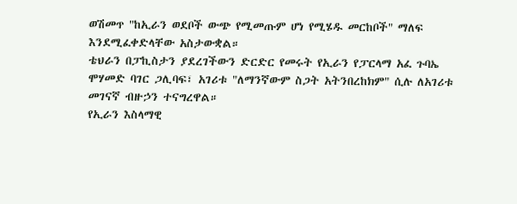ወሽመጥ "ከኢራን ወደቦች ውጭ የሚመጡም ሆነ የሚሄዱ መርከቦች" ማለፍ እንደሚፈቀድላቸው አስታውቋል።
ቴህራን በፓኪስታን ያደረገችውን ድርድር የመሩት የኢራን የፓርላማ አፈ ጉባኤ ሞሃመድ ባገር ጋሊባፍ፣ አገሪቱ "ለማንኛውም ስጋት አትንበረከክም" ሲሉ ለአገሪቱ መገናኛ ብዙኃን ተናግረዋል።
የኢራን እስላማዊ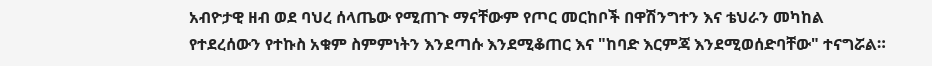አብዮታዊ ዘብ ወደ ባህረ ሰላጤው የሚጠጉ ማናቸውም የጦር መርከቦች በዋሽንግተን እና ቴህራን መካከል የተደረሰውን የተኩስ አቁም ስምምነትን እንደጣሱ እንደሚቆጠር እና "ከባድ እርምጃ እንደሚወሰድባቸው" ተናግሯል።